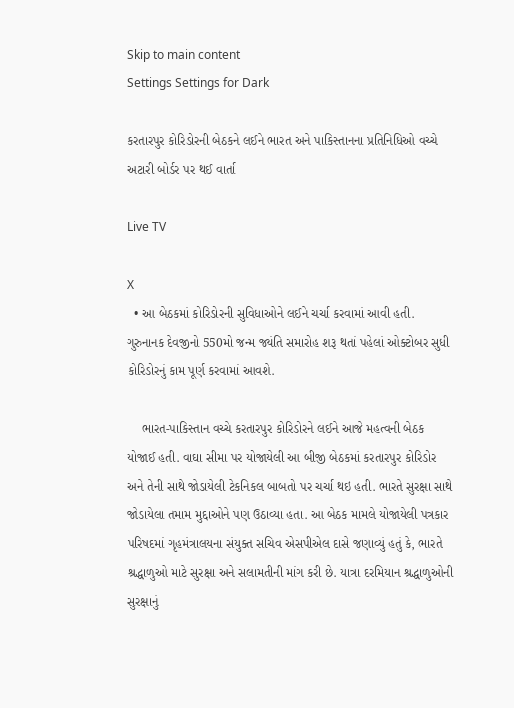Skip to main content
Settings Settings for Dark

કરતારપુર કોરિડોરની બેઠકને લઈને ભારત અને પાકિસ્તાનના પ્રતિનિધિઓ વચ્ચે અટારી બોર્ડર પર થઈ વાર્તા

Live TV

X
  • આ બેઠકમાં કોરિડોરની સુવિધાઓને લઈને ચર્ચા કરવામાં આવી હતી. ગુરુનાનક દેવજીનો 550મો જન્મ જ્યંતિ સમારોહ શરૂ થતાં પહેલાં ઓક્ટોબર સુધી કોરિડોરનું કામ પૂર્ણ કરવામાં આવશે.

    ભારત-પાકિસ્તાન વચ્ચે કરતારપુર કોરિડોરને લઈને આજે મહત્વની બેઠક યોજાઈ હતી. વાઘા સીમા પર યોજાયેલી આ બીજી બેઠકમાં કરતારપુર કોરિડોર અને તેની સાથે જોડાયેલી ટેકનિકલ બાબતો પર ચર્ચા થઇ હતી. ભારતે સુરક્ષા સાથે જોડાયેલા તમામ મુદ્દાઓને પણ ઉઠાવ્યા હતા. આ બેઠક મામલે યોજાયેલી પત્રકાર પરિષદમાં ગૃહમંત્રાલયના સંયુક્ત સચિવ એસપીએલ દાસે જણાવ્યું હતું કે, ભારતે શ્રદ્ધાળુઓ માટે સુરક્ષા અને સલામતીની માંગ કરી છે. યાત્રા દરમિયાન શ્રદ્ધાળુઓની સુરક્ષાનું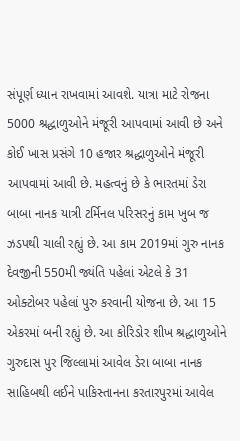સંપૂર્ણ ધ્યાન રાખવામાં આવશે. યાત્રા માટે રોજના 5000 શ્રદ્ધાળુઓને મંજૂરી આપવામાં આવી છે અને કોઈ ખાસ પ્રસંગે 10 હજાર શ્રદ્ધાળુઓને મંજૂરી આપવામાં આવી છે. મહત્વનું છે કે ભારતમાં ડેરા બાબા નાનક યાત્રી ટર્મિનલ પરિસરનું કામ ખુબ જ ઝડપથી ચાલી રહ્યું છે. આ કામ 2019માં ગુરુ નાનક દેવજીની 550મી જ્યંતિ પહેલાં એટલે કે 31 ઓક્ટોબર પહેલાં પુરુ કરવાની યોજના છે. આ 15 એકરમાં બની રહ્યું છે. આ કોરિડોર શીખ શ્રદ્ધાળુઓને ગુરુદાસ પુર જિલ્લામાં આવેલ ડેરા બાબા નાનક સાહિબથી લઈને પાકિસ્તાનના કરતારપુરમાં આવેલ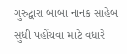ગુરુદ્વારા બાબા નાનક સાહેબ સુધી પહોંચવા માટે વધારે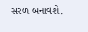સરળ બનાવશે.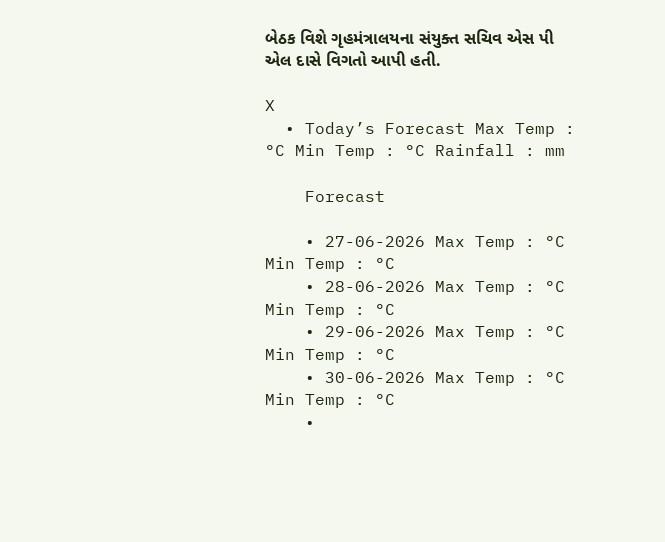બેઠક વિશે ગૃહમંત્રાલયના સંયુક્ત સચિવ એસ પી એલ દાસે વિગતો આપી હતી.

X
  • Today’s Forecast Max Temp : °C Min Temp : °C Rainfall : mm

    Forecast

    • 27-06-2026 Max Temp : °C Min Temp : °C
    • 28-06-2026 Max Temp : °C Min Temp : °C
    • 29-06-2026 Max Temp : °C Min Temp : °C
    • 30-06-2026 Max Temp : °C Min Temp : °C
    •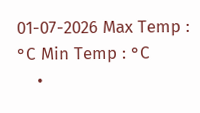01-07-2026 Max Temp : °C Min Temp : °C
    •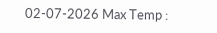02-07-2026 Max Temp :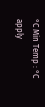°C Min Temp : °C
apply